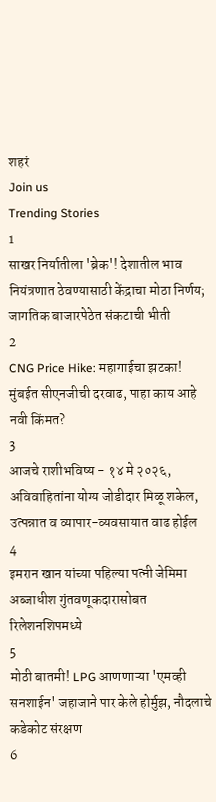शहरं
Join us
Trending Stories
1
साखर निर्यातीला 'ब्रेक'! देशातील भाव नियंत्रणात ठेवण्यासाठी केंद्राचा मोठा निर्णय; जागतिक बाजारपेठेत संकटाची भीती
2
CNG Price Hike: महागाईचा झटका! मुंबईत सीएनजीची दरवाढ, पाहा काय आहे नवी किंमत?
3
आजचे राशीभविष्य - १४ मे २०२६, अविवाहितांना योग्य जोडीदार मिळू शकेल, उत्पन्नात व व्यापार-व्यवसायात वाढ होईल
4
इमरान खान यांच्या पहिल्या पत्नी जेमिमा अब्जाधीश गुंतवणूकदारासोबत रिलेशनशिपमध्ये
5
मोठी बातमी! LPG आणणाऱ्या 'एमव्ही सनशाईन' जहाजाने पार केले होर्मुझ, नौदलाचे कडेकोट संरक्षण
6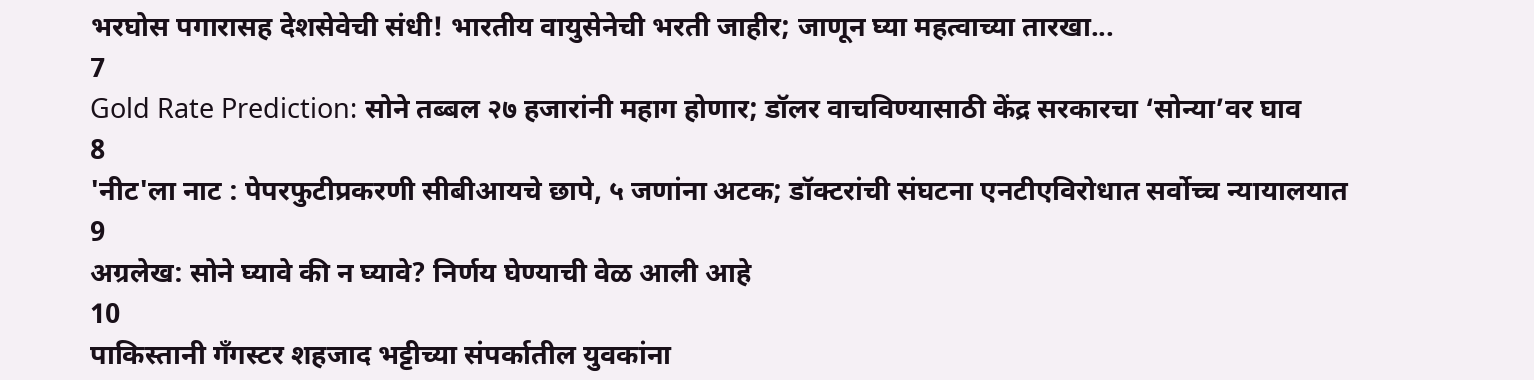भरघोस पगारासह देशसेवेची संधी! भारतीय वायुसेनेची भरती जाहीर; जाणून घ्या महत्वाच्या तारखा...
7
Gold Rate Prediction: सोने तब्बल २७ हजारांनी महाग होणार; डॉलर वाचविण्यासाठी केंद्र सरकारचा ‘सोन्या’वर घाव
8
'नीट'ला नाट : पेपरफुटीप्रकरणी सीबीआयचे छापे, ५ जणांना अटक; डॉक्टरांची संघटना एनटीएविरोधात सर्वोच्च न्यायालयात
9
अग्रलेख: सोने घ्यावे की न घ्यावे? निर्णय घेण्याची वेळ आली आहे
10
पाकिस्तानी गँगस्टर शहजाद भट्टीच्या संपर्कातील युवकांना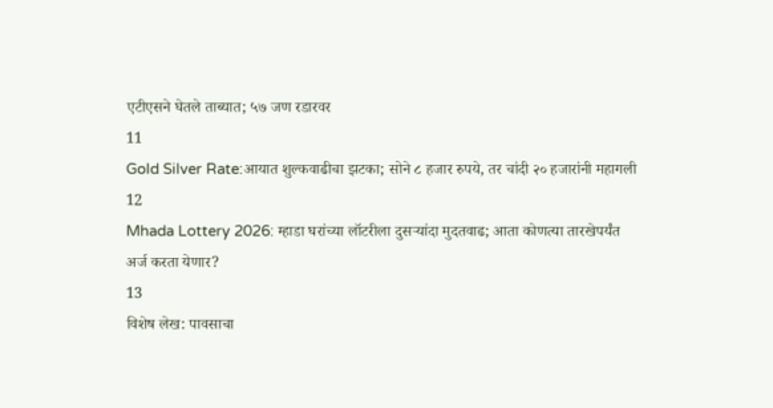एटीएसने घेतले ताब्यात; ५७ जण रडारवर
11
Gold Silver Rate:आयात शुल्कवाढीचा झटका; सोने ८ हजार रुपये, तर चांदी २० हजारांनी महागली
12
Mhada Lottery 2026: म्हाडा घरांच्या लॉटरीला दुसऱ्यांदा मुदतवाढ; आता कोणत्या तारखेपर्यंत अर्ज करता येणार?
13
विशेष लेख: पावसाचा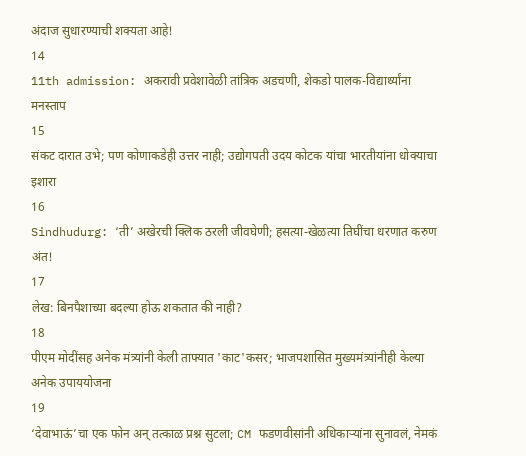अंदाज सुधारण्याची शक्यता आहे!
14
11th admission: अकरावी प्रवेशावेळी तांत्रिक अडचणी, शेकडो पालक-विद्यार्थ्यांना मनस्ताप
15
संकट दारात उभे; पण कोणाकडेही उत्तर नाही; उद्योगपती उदय कोटक यांचा भारतीयांना धोक्याचा इशारा
16
Sindhudurg: ‘ती’ अखेरची क्लिक ठरली जीवघेणी; हसत्या-खेळत्या तिघींचा धरणात करुण अंत!
17
लेख: बिनपैशाच्या बदल्या होऊ शकतात की नाही?
18
पीएम मोदींसह अनेक मंत्र्यांनी केली ताफ्यात 'काट'कसर; भाजपशासित मुख्यमंत्र्यांनीही केल्या अनेक उपाययोजना
19
‘देवाभाऊं’चा एक फोन अन् तत्काळ प्रश्न सुटला; CM फडणवीसांनी अधिकाऱ्यांना सुनावलं, नेमकं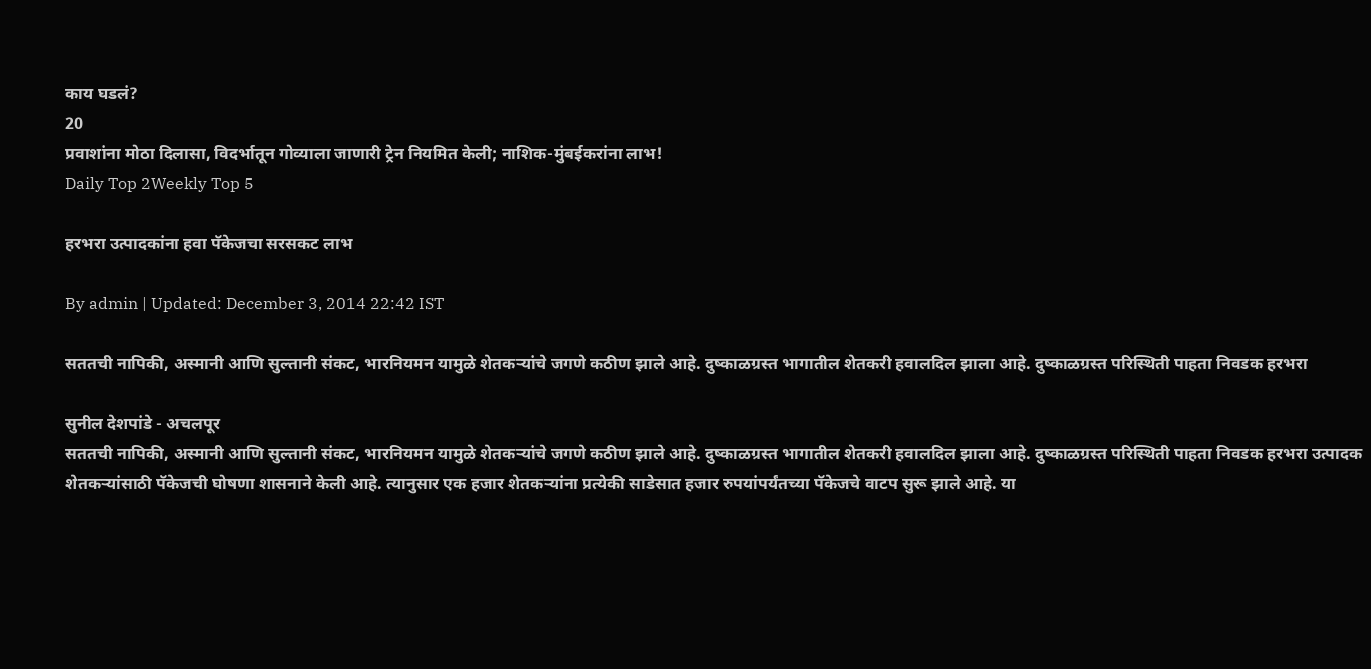काय घडलं?
20
प्रवाशांना मोठा दिलासा, विदर्भातून गोव्याला जाणारी ट्रेन नियमित केली; नाशिक-मुंबईकरांना लाभ!
Daily Top 2Weekly Top 5

हरभरा उत्पादकांना हवा पॅकेजचा सरसकट लाभ

By admin | Updated: December 3, 2014 22:42 IST

सततची नापिकी, अस्मानी आणि सुल्तानी संकट, भारनियमन यामुळे शेतकऱ्यांचे जगणे कठीण झाले आहे. दुष्काळग्रस्त भागातील शेतकरी हवालदिल झाला आहे. दुष्काळग्रस्त परिस्थिती पाहता निवडक हरभरा

सुनील देशपांडे - अचलपूर
सततची नापिकी, अस्मानी आणि सुल्तानी संकट, भारनियमन यामुळे शेतकऱ्यांचे जगणे कठीण झाले आहे. दुष्काळग्रस्त भागातील शेतकरी हवालदिल झाला आहे. दुष्काळग्रस्त परिस्थिती पाहता निवडक हरभरा उत्पादक शेतकऱ्यांसाठी पॅकेजची घोषणा शासनाने केली आहे. त्यानुसार एक हजार शेतकऱ्यांना प्रत्येकी साडेसात हजार रुपयांपर्यंतच्या पॅकेजचे वाटप सुरू झाले आहे. या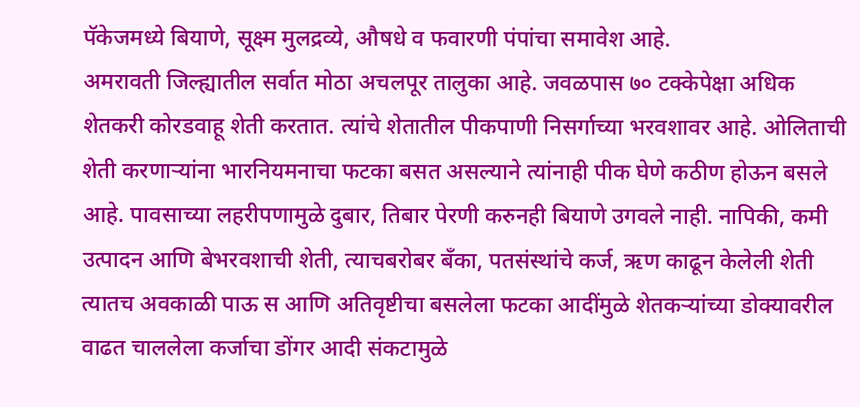पॅकेजमध्ये बियाणे, सूक्ष्म मुलद्रव्ये, औषधे व फवारणी पंपांचा समावेश आहे.
अमरावती जिल्ह्यातील सर्वात मोठा अचलपूर तालुका आहे. जवळपास ७० टक्केपेक्षा अधिक शेतकरी कोरडवाहू शेती करतात. त्यांचे शेतातील पीकपाणी निसर्गाच्या भरवशावर आहे. ओलिताची शेती करणाऱ्यांना भारनियमनाचा फटका बसत असल्याने त्यांनाही पीक घेणे कठीण होऊन बसले आहे. पावसाच्या लहरीपणामुळे दुबार, तिबार पेरणी करुनही बियाणे उगवले नाही. नापिकी, कमी उत्पादन आणि बेभरवशाची शेती, त्याचबरोबर बँका, पतसंस्थांचे कर्ज, ऋण काढून केलेली शेती त्यातच अवकाळी पाऊ स आणि अतिवृष्टीचा बसलेला फटका आदींमुळे शेतकऱ्यांच्या डोक्यावरील वाढत चाललेला कर्जाचा डोंगर आदी संकटामुळे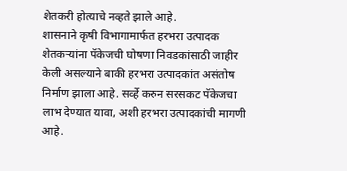शेतकरी होत्याचे नव्हते झाले आहे.
शासनाने कृषी विभागामार्फत हरभरा उत्पादक शेतकऱ्यांना पॅकेजची घोषणा निवडकांसाठी जाहीर केली असल्याने बाकी हरभरा उत्पादकांत असंतोष निर्माण झाला आहे. सर्व्हे करुन सरसकट पॅकेजचा लाभ देण्यात यावा, अशी हरभरा उत्पादकांची मागणी आहे.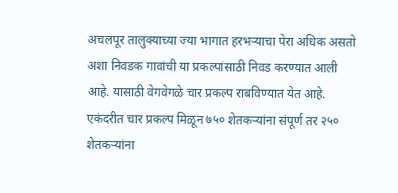अचलपूर तालुक्याच्या ज्या भागात हरभऱ्याचा पेरा अधिक असतो अशा निवडक गावांची या प्रकल्पांसाठी निवड करण्यात आली आहे. यासाठी वेगवेगळे चार प्रकल्प राबविण्यात येत आहे.
एकंदरीत चार प्रकल्प मिळून ७५० शेतकऱ्यांना संपूर्ण तर २५० शेतकऱ्यांना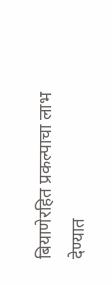बियाणेरहित प्रकल्पाचा लाभ देण्यात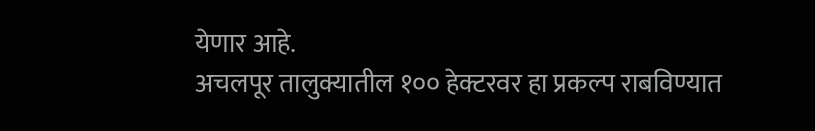येणार आहे.
अचलपूर तालुक्यातील १०० हेक्टरवर हा प्रकल्प राबविण्यात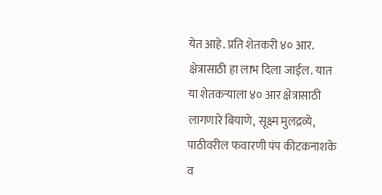येत आहे. प्रति शेतकरी ४० आर. क्षेत्रासाठी हा लाभ दिला जाईल. यात या शेतकऱ्याला ४० आर क्षेत्रासाठी लागणारे बियाणे, सूक्ष्म मुलद्रव्ये, पाठीवरील फवारणी पंप कीटकनाशके व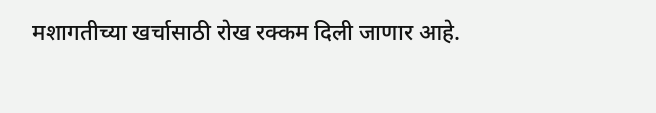मशागतीच्या खर्चासाठी रोख रक्कम दिली जाणार आहे.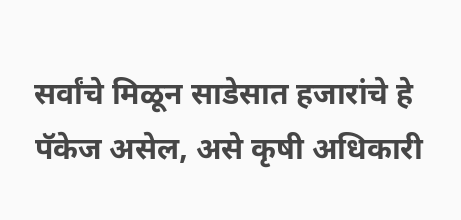सर्वांचे मिळून साडेसात हजारांचे हे पॅकेज असेल, असे कृषी अधिकारी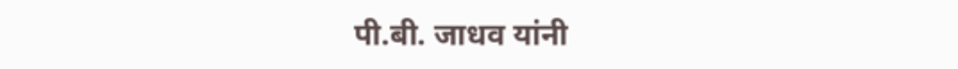पी.बी. जाधव यांनी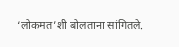‘लोकमत’शी बोलताना सांगितले.